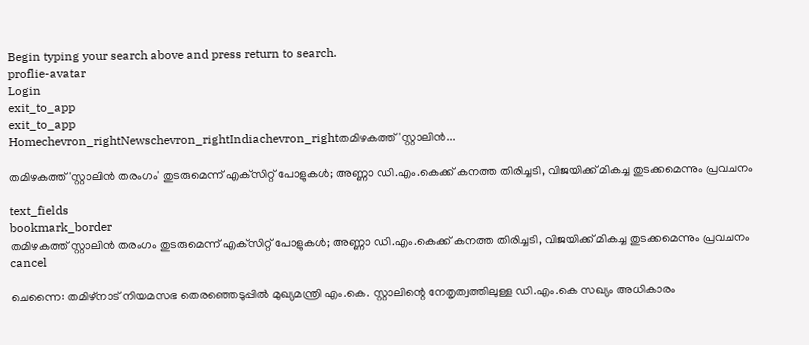Begin typing your search above and press return to search.
proflie-avatar
Login
exit_to_app
exit_to_app
Homechevron_rightNewschevron_rightIndiachevron_rightതമിഴകത്ത് 'സ്റ്റാലിൻ...

തമിഴകത്ത് 'സ്റ്റാലിൻ തരംഗം' തുടരുമെന്ന് എക്‌സിറ്റ് പോളുകൾ; അണ്ണാ ഡി.എം.കെക്ക് കനത്ത തിരിച്ചടി, വിജയിക്ക് മികച്ച തുടക്കമെന്നും പ്രവചനം

text_fields
bookmark_border
തമിഴകത്ത് സ്റ്റാലിൻ തരംഗം തുടരുമെന്ന് എക്‌സിറ്റ് പോളുകൾ; അണ്ണാ ഡി.എം.കെക്ക് കനത്ത തിരിച്ചടി, വിജയിക്ക് മികച്ച തുടക്കമെന്നും പ്രവചനം
cancel

ചെന്നൈ: തമിഴ്‌നാട് നിയമസഭ തെരഞ്ഞെടുപ്പിൽ മുഖ്യമന്ത്രി എം.കെ. സ്റ്റാലിന്റെ നേതൃത്വത്തിലുള്ള ഡി.എം.കെ സഖ്യം അധികാരം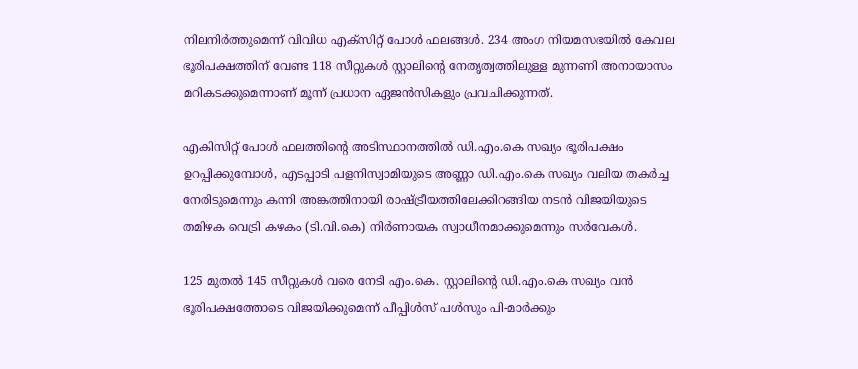നിലനിർത്തുമെന്ന് വിവിധ എക്‌സിറ്റ് പോൾ ഫലങ്ങൾ. 234 അംഗ നിയമസഭയിൽ കേവല ഭൂരിപക്ഷത്തിന് വേണ്ട 118 സീറ്റുകൾ സ്റ്റാലിന്റെ നേതൃത്വത്തിലുള്ള മുന്നണി അനായാസം മറികടക്കുമെന്നാണ് മൂന്ന് പ്രധാന ഏജൻസികളും പ്രവചിക്കുന്നത്.

എകിസിറ്റ് പോൾ ഫലത്തിന്റെ അടിസ്ഥാനത്തിൽ ഡി.എം.കെ സഖ്യം ഭൂരിപക്ഷം ഉറപ്പിക്കുമ്പോൾ, എടപ്പാടി പളനിസ്വാമിയുടെ അണ്ണാ ഡി.എം.കെ സഖ്യം വലിയ തകർച്ച നേരിടുമെന്നും കന്നി അങ്കത്തിനായി രാഷ്ട്രീയത്തിലേക്കിറങ്ങിയ നടൻ വിജയിയുടെ തമിഴക വെട്രി കഴകം (ടി.വി.കെ) നിർണായക സ്വാധീനമാക്കുമെന്നും സർവേകൾ.

125 മുതൽ 145 സീറ്റുകൾ വരെ നേടി എം.കെ. സ്റ്റാലിന്റെ ഡി.എം.കെ സഖ്യം വൻ ഭൂരിപക്ഷത്തോടെ വിജയിക്കുമെന്ന് പീപ്പിൾസ് പൾസും പി-മാർക്കും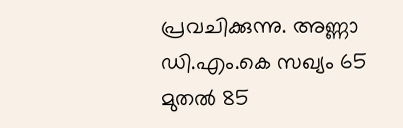പ്രവചിക്കുന്നു. അണ്ണാ ഡി.എം.കെ സഖ്യം 65 മുതൽ 85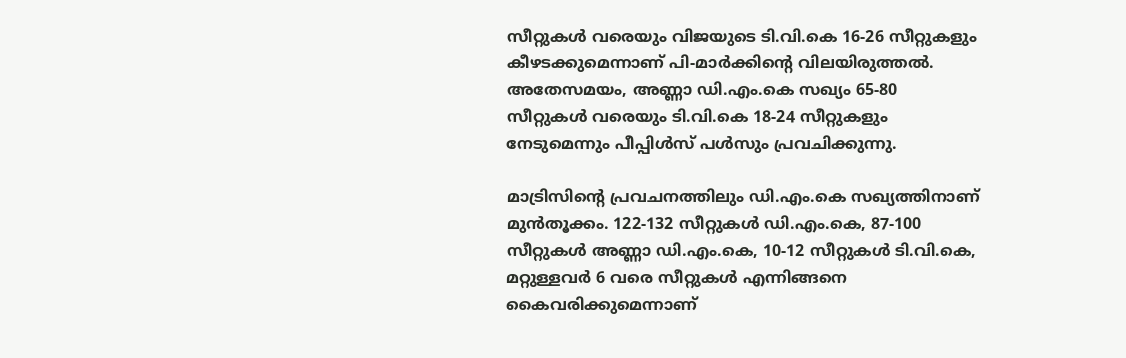സീറ്റുകൾ വരെയും വിജയുടെ ടി.വി.കെ 16-26 സീറ്റുകളും കീഴടക്കുമെന്നാണ് പി-മാർക്കിന്റെ വിലയിരുത്തൽ. അതേസമയം, അണ്ണാ ഡി.എം.കെ സഖ്യം 65-80 സീറ്റുകൾ വരെയും ടി.വി.കെ 18-24 സീറ്റുകളും നേടുമെന്നും പീപ്പിൾസ് പൾസും പ്രവചിക്കുന്നു.

മാട്രിസിന്റെ പ്രവചനത്തിലും ഡി.എം.കെ സഖ്യത്തിനാണ് മുൻതൂക്കം. 122-132 സീറ്റുകൾ ഡി.എം.കെ, 87-100 സീറ്റുകൾ അണ്ണാ ഡി.എം.കെ, 10-12 സീറ്റുകൾ ടി.വി.കെ, മറ്റുള്ളവർ 6 വരെ സീറ്റുകൾ എന്നിങ്ങനെ കൈവരിക്കുമെന്നാണ്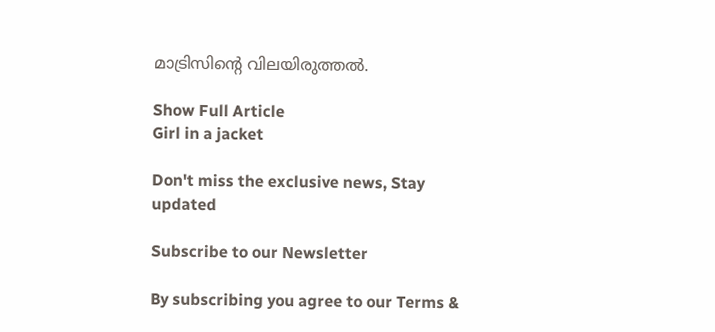മാട്രിസിന്റെ വിലയിരുത്തൽ.

Show Full Article
Girl in a jacket

Don't miss the exclusive news, Stay updated

Subscribe to our Newsletter

By subscribing you agree to our Terms &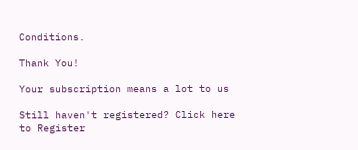Conditions.

Thank You!

Your subscription means a lot to us

Still haven't registered? Click here to Register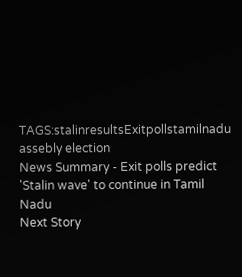TAGS:stalinresultsExitpollstamilnadu assebly election
News Summary - Exit polls predict 'Stalin wave' to continue in Tamil Nadu
Next Story